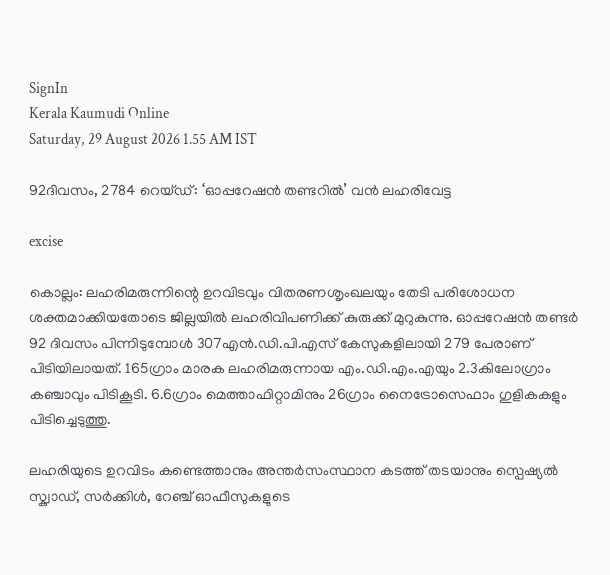SignIn
Kerala Kaumudi Online
Saturday, 29 August 2026 1.55 AM IST

92ദിവസം, 2784 റെയ്ഡ്: ‘ഓപ്പറേഷൻ തണ്ടറിൽ’ വൻ ലഹരിവേട്ട

excise

കൊല്ലം: ലഹരിമരുന്നിന്റെ ഉറവിടവും വിതരണശൃംഖലയും തേടി പരിശോധന ശക്തമാക്കിയതോടെ ജില്ലയിൽ ലഹരിവിപണിക്ക് കുരുക്ക് മുറുകുന്നു. ഓപ്പറേഷൻ തണ്ടർ 92 ദിവസം പിന്നിടുമ്പോൾ 307എൻ.ഡി.പി.എസ് കേസുകളിലായി 279 പേരാണ് പിടിയിലായത്. 165ഗ്രാം മാരക ലഹരിമരുന്നായ എം.ഡി.എം.എയും 2.3കിലോഗ്രാം കഞ്ചാവും പിടികൂടി. 6.6ഗ്രാം മെത്താഫിറ്റാമിനും 26ഗ്രാം നൈട്രോസെഫാം ഗുളികകളും പിടിച്ചെടുത്തു.

ലഹരിയുടെ ഉറവിടം കണ്ടെത്താനും അന്തർസംസ്ഥാന കടത്ത് തടയാനും സ്പെഷ്യൽ സ്ക്വാഡ്, സർക്കിൾ, റേഞ്ച് ഓഫീസുകളുടെ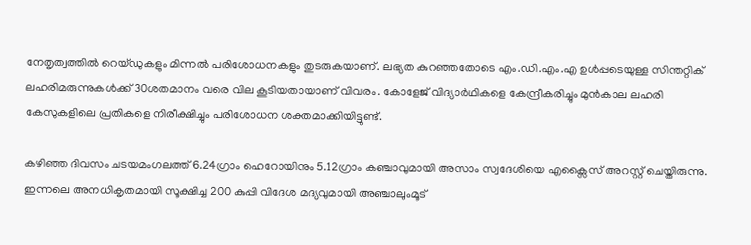നേതൃത്വത്തിൽ റെയ്ഡുകളും മിന്നൽ പരിശോധനകളും തുടരുകയാണ്. ലഭ്യത കുറഞ്ഞതോടെ എം.ഡി.എം.എ ഉൾപ്പടെയുള്ള സിന്തറ്റിക് ലഹരിമരുന്നുകൾക്ക് 30ശതമാനം വരെ വില കൂടിയതായാണ് വിവരം. കോളേജ് വിദ്യാർഥികളെ കേന്ദ്രീകരിച്ചും മുൻകാല ലഹരി കേസുകളിലെ പ്രതികളെ നിരീക്ഷിച്ചും പരിശോധന ശക്തമാക്കിയിട്ടുണ്ട്.

കഴിഞ്ഞ ദിവസം ചടയമംഗലത്ത് 6.24ഗ്രാം ഹെറോയിനും 5.12ഗ്രാം കഞ്ചാവുമായി അസാം സ്വദേശിയെ എക്സൈസ് അറസ്റ്റ് ചെയ്തിരുന്നു. ഇന്നലെ അനധികൃതമായി സൂക്ഷിച്ച 200 കുപ്പി വിദേശ മദ്യവുമായി അഞ്ചാലുംമൂട്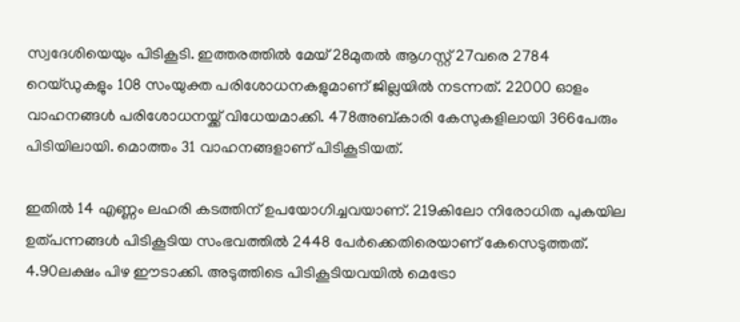സ്വദേശിയെയും പിടികൂടി. ഇത്തരത്തിൽ മേയ് 28മുതൽ ആഗസ്റ്റ് 27വരെ 2784 റെയ്ഡുകളും 108 സംയുക്ത പരിശോധനകളുമാണ് ജില്ലയിൽ നടന്നത്. 22000 ഓളം വാഹനങ്ങൾ പരിശോധനയ്ക്ക് വിധേയമാക്കി. 478അബ്കാരി കേസുകളിലായി 366പേരും പിടിയിലായി. മൊത്തം 31 വാഹനങ്ങളാണ് പിടികൂടിയത്.

ഇതിൽ 14 എണ്ണം ലഹരി കടത്തിന് ഉപയോഗിച്ചവയാണ്. 219കിലോ നിരോധിത പുകയില ഉത്പന്നങ്ങൾ പിടികൂടിയ സംഭവത്തിൽ 2448 പേർക്കെതിരെയാണ് കേസെടുത്തത്. 4.90ലക്ഷം പിഴ ഈടാക്കി. അടുത്തിടെ പിടികൂടിയവയിൽ മെട്രോ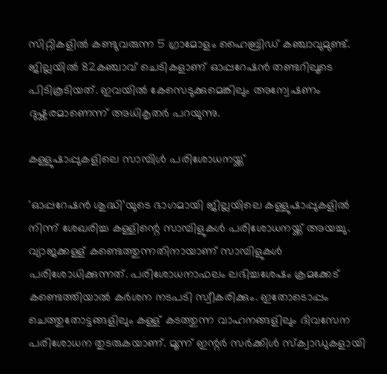സിറ്റികളിൽ കണ്ടുവരുന്ന 5 ഗ്രാമോളം ഹൈബ്രിഡ് കഞ്ചാവുമുണ്ട്. ജില്ലയിൽ 82കഞ്ചാവ് ചെടികളാണ് ഓപ്പറേഷൻ തണ്ടറിലൂടെ പിടികൂടിയത്. ഇവയിൽ കേസെടുക്കുമെങ്കിലും അന്വേഷണം ദുഷ്കരമാണെന്ന് അധികൃതർ പറയുന്നു.

കള്ളുഷാപ്പുകളിലെ സാമ്പിൾ പരിശോധനയ്ക്ക്

'ഓപ്പറേഷൻ ശുദ്ധി’യുടെ ഭാഗമായി ജില്ലയിലെ കള്ളുഷാപ്പുകളിൽ നിന്ന് ശേഖരിച്ച കള്ളിന്റെ സാമ്പിളുകൾ പരിശോധനയ്ക്ക് അയച്ചു. വ്യാജക്കള്ള് കണ്ടെത്തുന്നതിനായാണ് സാമ്പിളുകൾ പരിശോധിക്കുന്നത്. പരിശോധനാഫലം ലഭിച്ചശേഷം ക്രമക്കേട് കണ്ടെത്തിയാൽ കർശന നടപടി സ്വീകരിക്കും. ഇതോടൊപ്പം ചെത്തുതോട്ടങ്ങളിലും കള്ള് കടത്തുന്ന വാഹനങ്ങളിലും ദിവസേന പരിശോധന തുടരുകയാണ്. മൂന്ന് ഇന്റർ സർക്കിൾ സ്ക്വാഡുകളായി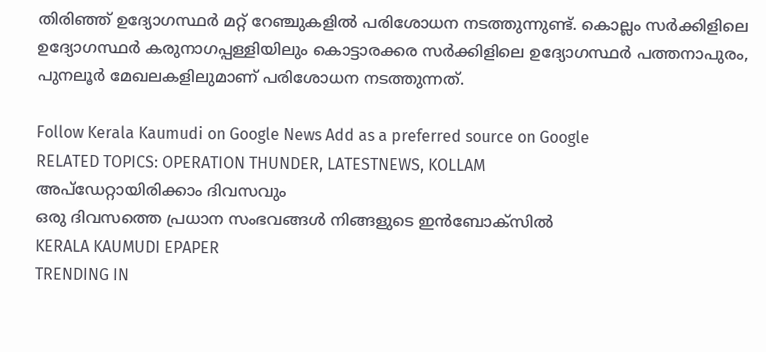തിരിഞ്ഞ് ഉദ്യോഗസ്ഥർ മറ്റ് റേഞ്ചുകളിൽ പരിശോധന നടത്തുന്നുണ്ട്. കൊല്ലം സർക്കിളിലെ ഉദ്യോഗസ്ഥർ കരുനാഗപ്പള്ളിയിലും കൊട്ടാരക്കര സർക്കിളിലെ ഉദ്യോഗസ്ഥർ പത്തനാപുരം, പുനലൂർ മേഖലകളിലുമാണ് പരിശോധന നടത്തുന്നത്.

Follow Kerala Kaumudi on Google News Add as a preferred source on Google
RELATED TOPICS: OPERATION THUNDER, LATESTNEWS, KOLLAM
അപ്ഡേറ്റായിരിക്കാം ദിവസവും
ഒരു ദിവസത്തെ പ്രധാന സംഭവങ്ങൾ നിങ്ങളുടെ ഇൻബോക്സിൽ
KERALA KAUMUDI EPAPER
TRENDING IN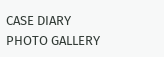CASE DIARY
PHOTO GALLERY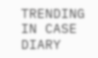TRENDING IN CASE DIARY